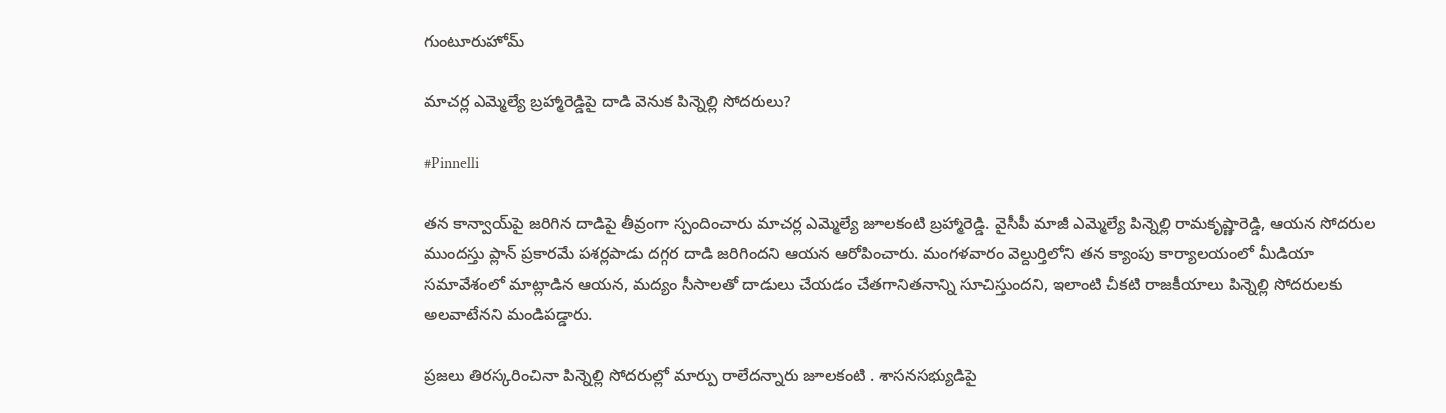గుంటూరుహోమ్

మాచర్ల ఎమ్మెల్యే బ్రహ్మారెడ్డిపై దాడి వెనుక పిన్నెల్లి సోదరులు?

#Pinnelli

తన కాన్వాయ్‌పై జరిగిన దాడిపై తీవ్రంగా స్పందించారు మాచర్ల ఎమ్మెల్యే జూలకంటి బ్రహ్మారెడ్డి. వైసీపీ మాజీ ఎమ్మెల్యే పిన్నెల్లి రామకృష్ణారెడ్డి, ఆయన సోదరుల ముందస్తు ప్లాన్ ప్రకారమే పశర్లపాడు దగ్గర దాడి జరిగిందని ఆయన ఆరోపించారు. మంగళవారం వెల్దుర్తిలోని తన క్యాంపు కార్యాలయంలో మీడియా సమావేశంలో మాట్లాడిన ఆయన, మద్యం సీసాలతో దాడులు చేయడం చేతగానితనాన్ని సూచిస్తుందని, ఇలాంటి చీకటి రాజకీయాలు పిన్నెల్లి సోదరులకు అలవాటేనని మండిపడ్డారు.

ప్రజలు తిరస్కరించినా పిన్నెల్లి సోదరుల్లో మార్పు రాలేదన్నారు జూలకంటి . శాసనసభ్యుడిపై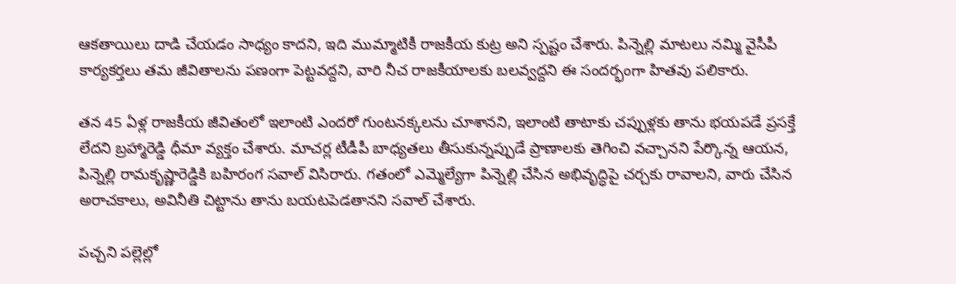ఆకతాయిలు దాడి చేయడం సాధ్యం కాదని, ఇది ముమ్మాటికీ రాజకీయ కుట్ర అని స్పష్టం చేశారు. పిన్నెల్లి మాటలు నమ్మి వైసీపీ కార్యకర్తలు తమ జీవితాలను పణంగా పెట్టవద్దని, వారి నీచ రాజకీయాలకు బలవ్వద్దని ఈ సందర్భంగా హితవు పలికారు.

తన 45 ఏళ్ల రాజకీయ జీవితంలో ఇలాంటి ఎందరో గుంటనక్కలను చూశానని, ఇలాంటి తాటాకు చప్పుళ్లకు తాను భయపడే ప్రసక్తే లేదని బ్రహ్మారెడ్డి ధీమా వ్యక్తం చేశారు. మాచర్ల టీడీపీ బాధ్యతలు తీసుకున్నప్పుడే ప్రాణాలకు తెగించి వచ్చానని పేర్కొన్న ఆయన, పిన్నెల్లి రామకృష్ణారెడ్డికి బహిరంగ సవాల్ విసిరారు. గతంలో ఎమ్మెల్యేగా పిన్నెల్లి చేసిన అభివృద్ధిపై చర్చకు రావాలని, వారు చేసిన అరాచకాలు, అవినీతి చిట్టాను తాను బయటపెడతానని సవాల్ చేశారు.

పచ్చని పల్లెల్లో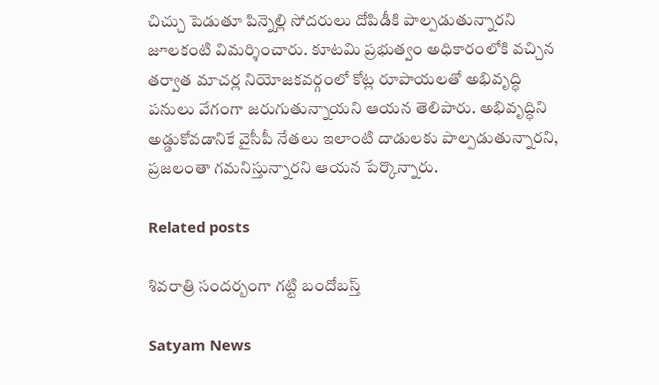చిచ్చు పెడుతూ పిన్నెల్లి సోదరులు దోపిడీకి పాల్పడుతున్నారని జూలకంటి విమర్శించారు. కూటమి ప్రభుత్వం అధికారంలోకి వచ్చిన తర్వాత మాచర్ల నియోజకవర్గంలో కోట్ల రూపాయలతో అభివృద్ధి పనులు వేగంగా జరుగుతున్నాయని ఆయన తెలిపారు. అభివృద్ధిని అడ్డుకోవడానికే వైసీపీ నేతలు ఇలాంటి దాడులకు పాల్పడుతున్నారని, ప్రజలంతా గమనిస్తున్నారని ఆయన పేర్కొన్నారు.

Related posts

శివ‌రాత్రి సంద‌ర్బంగా గ‌ట్టి బందోబ‌స్త్‌

Satyam News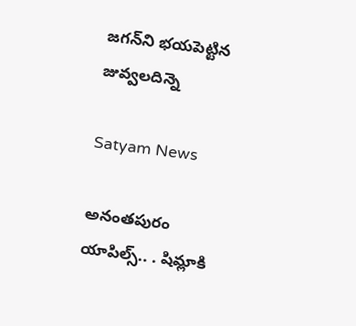జగన్‌ని భయపెట్టిన జువ్వలదిన్నె

Satyam News

అనంతపురం యాపిల్స్‌.. . షిమ్లాకి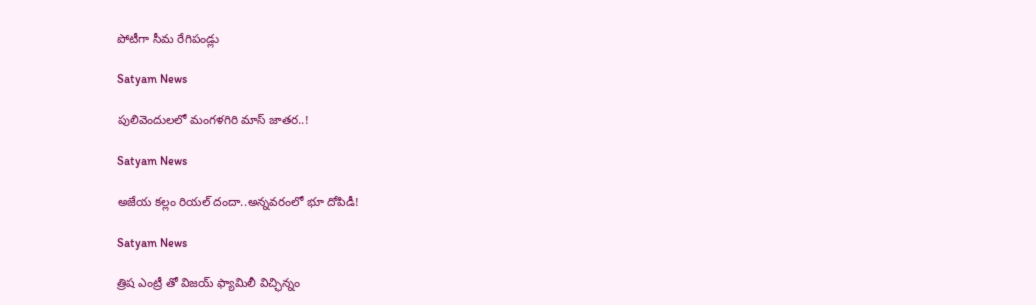పోటీగా సీమ రేగిపండ్లు

Satyam News

పులివెందులలో మంగళగిరి మాస్‌ జాతర..!

Satyam News

అజేయ కల్లం రియల్ దందా..అన్నవరంలో భూ దోపిడీ!

Satyam News

త్రిష ఎంట్రీ తో విజయ్ ఫ్యామిలీ విచ్ఛిన్నం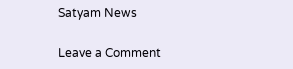Satyam News

Leave a Comment